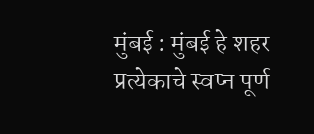मुंबई : मुंबई हे शहर प्रत्येकाचे स्वप्न पूर्ण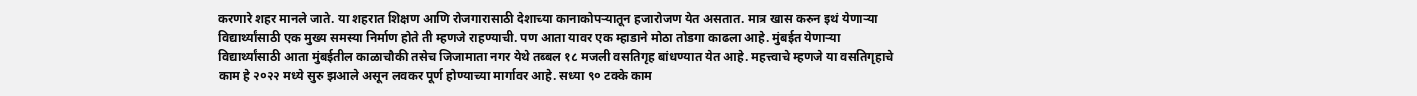करणारे शहर मानले जाते. या शहरात शिक्षण आणि रोजगारासाठी देशाच्या कानाकोपऱ्यातून हजारोजण येत असतात. मात्र खास करुन इथं येणाऱ्या विद्यार्थ्यांसाठी एक मुख्य समस्या निर्माण होते ती म्हणजे राहण्याची. पण आता यावर एक म्हाडाने मोठा तोडगा काढला आहे. मुंबईत येणाऱ्या विद्यार्थ्यांसाठी आता मुंबईतील काळाचौकी तसेच जिजामाता नगर येथे तब्बल १८ मजली वसतिगृह बांधण्यात येत आहे. महत्त्वाचे म्हणजे या वसतिगृहाचे काम हे २०२२ मध्ये सुरु झआले असून लवकर पूर्ण होण्याच्या मार्गावर आहे. सध्या ९० टक्के काम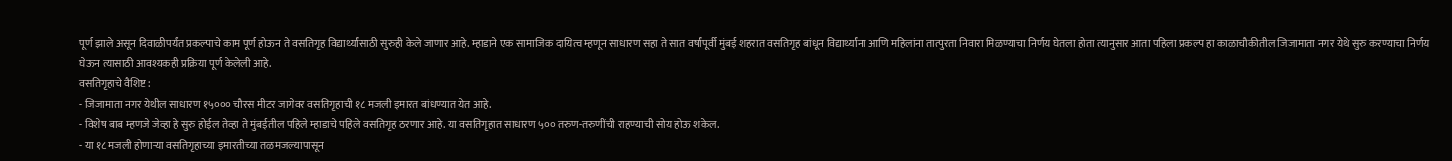पूर्ण झाले असून दिवाळीपर्यंत प्रकल्पाचे काम पूर्ण होऊन ते वसतिगृह विद्यार्थ्यांसाठी सुरुही केले जाणार आहे. म्हाडाने एक सामाजिक दायित्व म्हणून साधारण सहा ते सात वर्षांपूर्वी मुंबई शहरात वसतिगृह बांधून विद्यार्थ्यांना आणि महिलांना तात्पुरता निवारा मिळण्याचा निर्णय घेतला होता त्यानुसार आता पहिला प्रकल्प हा काळाचौकीतील जिजामाता नगर येथे सुरु करण्याचा निर्णय घेऊन त्यासाठी आवश्यकही प्रक्रिया पूर्ण केलेली आहे.
वसतिगृहाचे वैशिष्ट :
- जिजामाता नगर येथील साधारण १५००० चौरस मीटर जागेवर वसतिगृहाची १८ मजली इमारत बांधण्यात येत आहे.
- विशेष बाब म्हणजे जेव्हा हे सुरु होईल तेव्हा ते मुंबईतील पहिले म्हाडाचे पहिले वसतिगृह ठरणार आहे. या वसतिगृहात साधारण ५०० तरुण-तरुणींची राहण्याची सोय होऊ शकेल.
- या १८ मजली होणाऱ्या वसतिगृहाच्या इमारतीच्या तळमजल्यापासून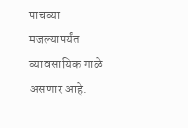पाचव्या मजल्यापर्यंत व्यावसायिक गाळे असणार आहे.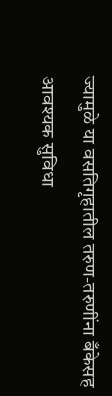ज्यामुळे या वसतिगृहातील तरुण-तरुणींना बँकेसह आवश्यक सुविधा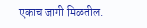एकाच जागी मिळतील.